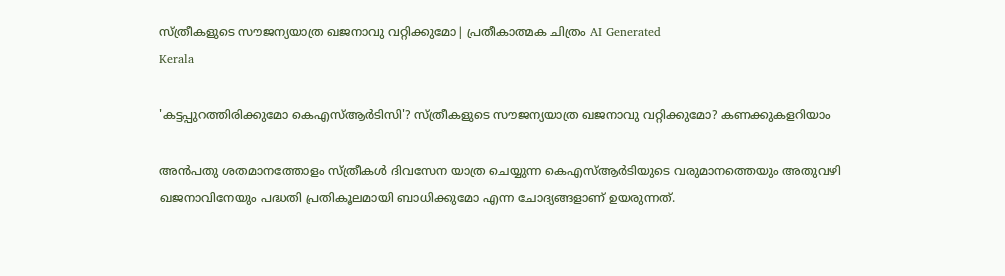സ്ത്രീകളുടെ സൗജന്യയാത്ര ഖജനാവു വറ്റിക്കുമോ| പ്രതീകാത്മക ചിത്രം AI Generated
Kerala

'കട്ടപ്പുറത്തിരിക്കുമോ കെഎസ്ആര്‍ടിസി'? സ്ത്രീകളുടെ സൗജന്യയാത്ര ഖജനാവു വറ്റിക്കുമോ? കണക്കുകളറിയാം

അന്‍പതു ശതമാനത്തോളം സ്ത്രീകള്‍ ദിവസേന യാത്ര ചെയ്യുന്ന കെഎസ്ആര്‍ടിയുടെ വരുമാനത്തെയും അതുവഴി ഖജനാവിനേയും പദ്ധതി പ്രതികൂലമായി ബാധിക്കുമോ എന്ന ചോദ്യങ്ങളാണ് ഉയരുന്നത്.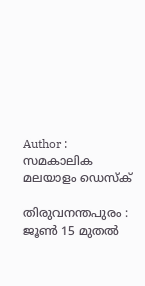Author : സമകാലിക മലയാളം ഡെസ്ക്

തിരുവനന്തപുരം : ജൂണ്‍ 15 മുതല്‍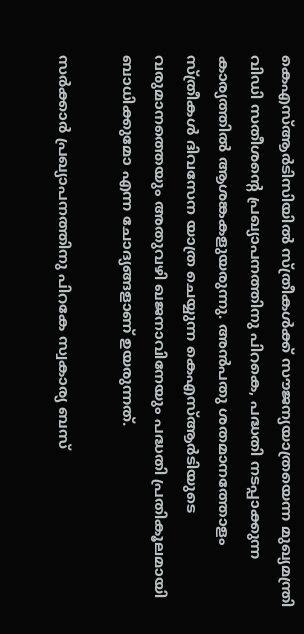കെഎസ്ആര്‍ടിസിയില്‍ സ്ത്രീകള്‍ക്ക് സൗജന്യയാത്രയെന്ന മുഖ്യമന്ത്രി വിഡി സതീശന്റെ പ്രഖ്യാപനത്തിനു പിറകെ, പദ്ധതി നടപ്പാക്കുന്ന കാര്യത്തില്‍ ആശങ്കകളുയരുന്നു. അന്‍പതു ശതമാനത്തോളം സ്ത്രീകള്‍ ദിവസേന യാത്ര ചെയ്യുന്ന കെഎസ്ആര്‍ടിയുടെ വരുമാനത്തെയും അതുവഴി ഖജനാവിനേയും പദ്ധതി പ്രതികൂലമായി ബാധിക്കുമോ എന്ന ചോദ്യങ്ങളാണ് ഉയരുന്നത്.

സര്‍ക്കാര്‍ പ്രഖ്യാപനത്തിനു പിറകേ സ്വകാര്യ ബസ്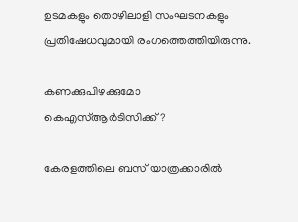ഉടമകളും തൊഴിലാളി സംഘടനകളും പ്രതിഷേധവുമായി രംഗത്തെത്തിയിരുന്നു.

കണക്കുപിഴക്കുമോ കെഎസ്ആര്‍ടിസിക്ക്?

കേരളത്തിലെ ബസ് യാത്രക്കാരില്‍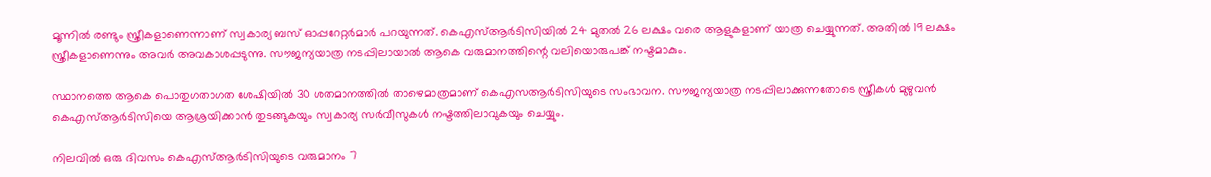മൂന്നില്‍ രണ്ടും സ്ത്രീകളാണെന്നാണ് സ്വകാര്യ ബസ് ഓപ്പറേറ്റര്‍മാര്‍ പറയുന്നത്. കെഎസ്ആര്‍ടിസിയില്‍ 24 മുതല്‍ 26 ലക്ഷം വരെ ആളുകളാണ് യാത്ര ചെയ്യുന്നത്. അതില്‍ 19 ലക്ഷം സ്ത്രീകളാണെന്നും അവർ അവകാശപ്പടുന്നു. സൗജന്യയാത്ര നടപ്പിലായാല്‍ ആകെ വരുമാനത്തിന്റെ വലിയൊരുപങ്ക് നഷ്ടമാകും.

സ്ഥാനത്തെ ആകെ പൊതുഗതാഗത ശേഷിയില്‍ 30 ശതമാനത്തില്‍ താഴെമാത്രമാണ് കെഎസആര്‍ടിസിയുടെ സംഭാവന. സൗജന്യയാത്ര നടപ്പിലാക്കുന്നതോടെ സ്ത്രീകള്‍ മുഴുവന്‍ കെഎസ്ആര്‍ടിസിയെ ആശ്രയിക്കാന്‍ തുടങ്ങുകയും സ്വകാര്യ സര്‍വീസുകള്‍ നഷ്ടത്തിലാവുകയും ചെയ്യും.

നിലവില്‍ ഒരു ദിവസം കെഎസ്ആര്‍ടിസിയുടെ വരുമാനം 7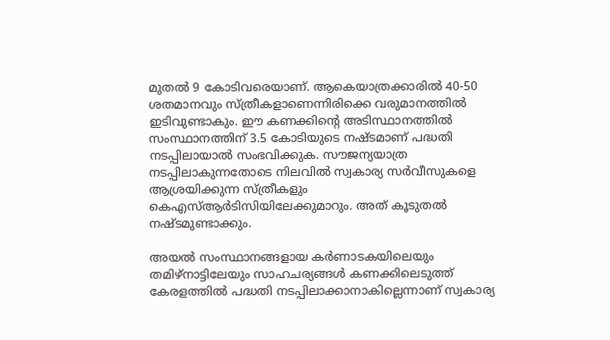മുതല്‍ 9 കോടിവരെയാണ്. ആകെയാത്രക്കാരില്‍ 40-50 ശതമാനവും സ്ത്രീകളാണെന്നിരിക്കെ വരുമാനത്തില്‍ ഇടിവുണ്ടാകും. ഈ കണക്കിന്റെ അടിസ്ഥാനത്തില്‍ സംസ്ഥാനത്തിന് 3.5 കോടിയുടെ നഷ്ടമാണ് പദ്ധതി നടപ്പിലായാല്‍ സംഭവിക്കുക. സൗജന്യയാത്ര നടപ്പിലാകുന്നതോടെ നിലവില്‍ സ്വകാര്യ സര്‍വീസുകളെ ആശ്രയിക്കുന്ന സ്ത്രീകളും കെഎസ്ആര്‍ടിസിയിലേക്കുമാറും. അത് കൂടുതല്‍ നഷ്ടമുണ്ടാക്കും.

അയല്‍ സംസ്ഥാനങ്ങളായ കര്‍ണാടകയിലെയും തമിഴ്‌നാട്ടിലേയും സാഹചര്യങ്ങള്‍ കണക്കിലെടുത്ത് കേരളത്തില്‍ പദ്ധതി നടപ്പിലാക്കാനാകില്ലെന്നാണ് സ്വകാര്യ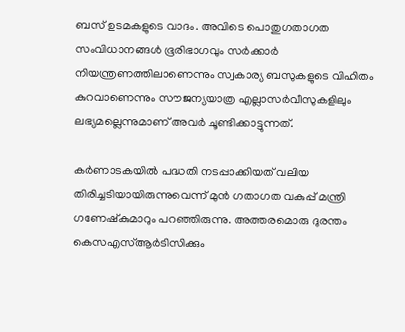ബസ് ഉടമകളുടെ വാദം. അവിടെ പൊതുഗതാഗത സംവിധാനങ്ങള്‍ ഭൂരിഭാഗവും സര്‍ക്കാര്‍ നിയന്ത്രണത്തിലാണെന്നും സ്വകാര്യ ബസുകളുടെ വിഹിതം കുറവാണെന്നും സൗജന്യയാത്ര എല്ലാസര്‍വീസുകളിലും ലഭ്യമല്ലെന്നുമാണ് അവര്‍ ചൂണ്ടിക്കാട്ടുന്നത്.

കര്‍ണാടകയില്‍ പദ്ധതി നടപ്പാക്കിയത് വലിയ തിരിച്ചടിയായിരുന്നുവെന്ന് മുന്‍ ഗതാഗത വകുപ്പ് മന്ത്രി ഗണേഷ്‌കുമാറും പറഞ്ഞിരുന്നു. അത്തരമൊരു ദുരന്തം കെസഎസ്ആര്‍ടിസിക്കും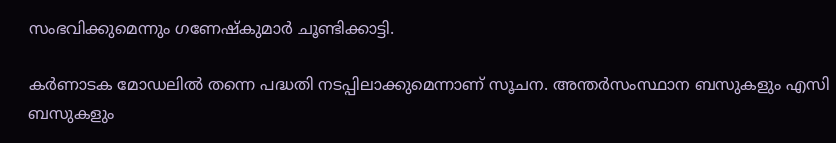സംഭവിക്കുമെന്നും ഗണേഷ്‌കുമാര്‍ ചൂണ്ടിക്കാട്ടി.

കര്‍ണാടക മോഡലില്‍ തന്നെ പദ്ധതി നടപ്പിലാക്കുമെന്നാണ് സൂചന. അന്തര്‍സംസ്ഥാന ബസുകളും എസി ബസുകളും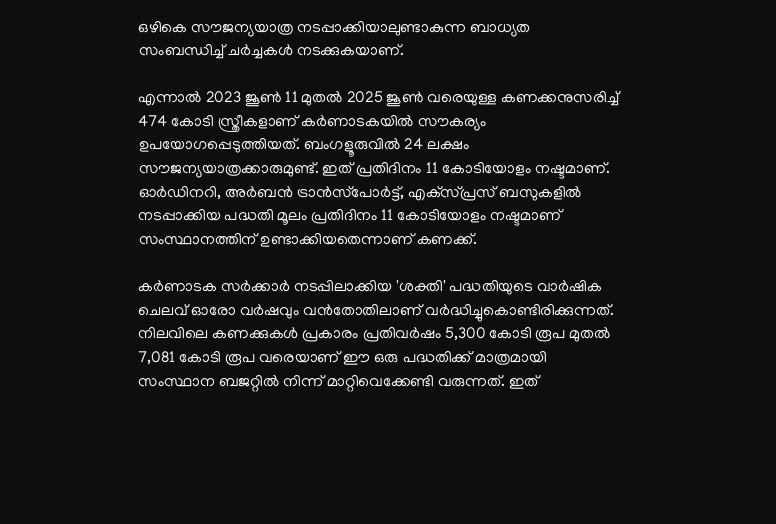ഒഴികെ സൗജന്യയാത്ര നടപ്പാക്കിയാലുണ്ടാകുന്ന ബാധ്യത സംബന്ധിച്ച് ചര്‍ച്ചകള്‍ നടക്കുകയാണ്.

എന്നാല്‍ 2023 ജൂണ്‍ 11 മുതല്‍ 2025 ജൂണ്‍ വരെയുള്ള കണക്കനുസരിച്ച് 474 കോടി സ്ത്രീകളാണ് കര്‍ണാടകയില്‍ സൗകര്യം ഉപയോഗപ്പെടുത്തിയത്. ബംഗളൂരുവില്‍ 24 ലക്ഷം സൗജന്യയാത്രക്കാരുമുണ്ട്. ഇത് പ്രതിദിനം 11 കോടിയോളം നഷ്ടമാണ്. ഓര്‍ഡിനറി, അര്‍ബന്‍ ട്രാന്‍സ്‌പോര്‍ട്ട്, എക്‌സ്പ്രസ് ബസുകളില്‍ നടപ്പാക്കിയ പദ്ധതി മൂലം പ്രതിദിനം 11 കോടിയോളം നഷ്ടമാണ് സംസ്ഥാനത്തിന് ഉണ്ടാക്കിയതെന്നാണ് കണക്ക്.

കർണാടക സർക്കാർ നടപ്പിലാക്കിയ 'ശക്തി' പദ്ധതിയുടെ വാർഷിക ചെലവ് ഓരോ വർഷവും വൻതോതിലാണ് വർദ്ധിച്ചുകൊണ്ടിരിക്കുന്നത്. നിലവിലെ കണക്കുകൾ പ്രകാരം പ്രതിവർഷം 5,300 കോടി രൂപ മുതൽ 7,081 കോടി രൂപ വരെയാണ് ഈ ഒരു പദ്ധതിക്ക് മാത്രമായി സംസ്ഥാന ബജറ്റിൽ നിന്ന് മാറ്റിവെക്കേണ്ടി വരുന്നത്. ഇത്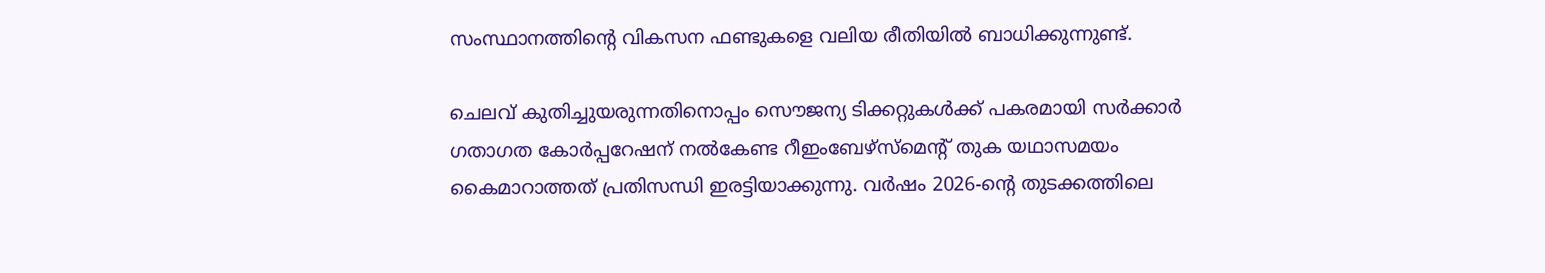സംസ്ഥാനത്തിന്റെ വികസന ഫണ്ടുകളെ വലിയ രീതിയിൽ ബാധിക്കുന്നുണ്ട്.

ചെലവ് കുതിച്ചുയരുന്നതിനൊപ്പം സൌജന്യ ടിക്കറ്റുകൾക്ക് പകരമായി സർക്കാർ ഗതാഗത കോർപ്പറേഷന് നൽകേണ്ട റീഇംബേഴ്സ്മെന്റ് തുക യഥാസമയം കൈമാറാത്തത് പ്രതിസന്ധി ഇരട്ടിയാക്കുന്നു. വർഷം 2026-ന്റെ തുടക്കത്തിലെ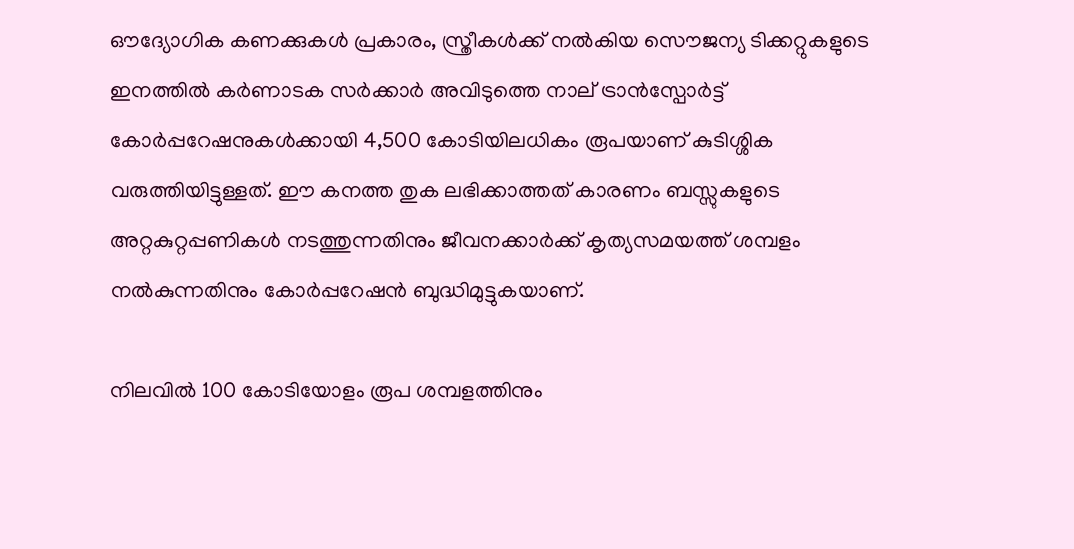ഔദ്യോഗിക കണക്കുകൾ പ്രകാരം, സ്ത്രീകൾക്ക് നൽകിയ സൌജന്യ ടിക്കറ്റുകളുടെ ഇനത്തിൽ കർണാടക സർക്കാർ അവിടുത്തെ നാല് ട്രാൻസ്പോർട്ട് കോർപ്പറേഷനുകൾക്കായി 4,500 കോടിയിലധികം രൂപയാണ് കുടിശ്ശിക വരുത്തിയിട്ടുള്ളത്. ഈ കനത്ത തുക ലഭിക്കാത്തത് കാരണം ബസ്സുകളുടെ അറ്റകുറ്റപ്പണികൾ നടത്തുന്നതിനും ജീവനക്കാർക്ക് കൃത്യസമയത്ത് ശമ്പളം നൽകുന്നതിനും കോർപ്പറേഷൻ ബുദ്ധിമുട്ടുകയാണ്.

നിലവില്‍ 100 കോടിയോളം രൂപ ശമ്പളത്തിനും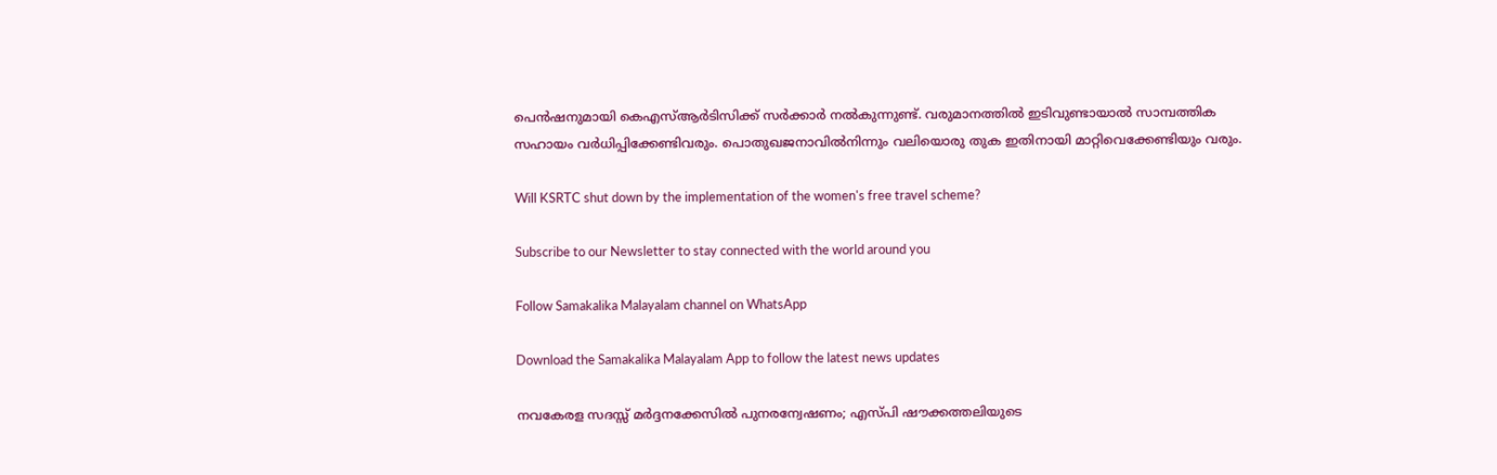പെന്‍ഷനുമായി കെഎസ്ആര്‍ടിസിക്ക് സര്‍ക്കാര്‍ നല്‍കുന്നുണ്ട്. വരുമാനത്തില്‍ ഇടിവുണ്ടായാല്‍ സാമ്പത്തിക സഹായം വര്‍ധിപ്പിക്കേണ്ടിവരും. പൊതുഖജനാവില്‍നിന്നും വലിയൊരു തുക ഇതിനായി മാറ്റിവെക്കേണ്ടിയും വരും.

Will KSRTC shut down by the implementation of the women's free travel scheme?

Subscribe to our Newsletter to stay connected with the world around you

Follow Samakalika Malayalam channel on WhatsApp

Download the Samakalika Malayalam App to follow the latest news updates

നവകേരള സദസ്സ് മർദ്ദനക്കേസിൽ പുനരന്വേഷണം; എസ്പി ഷൗക്കത്തലിയുടെ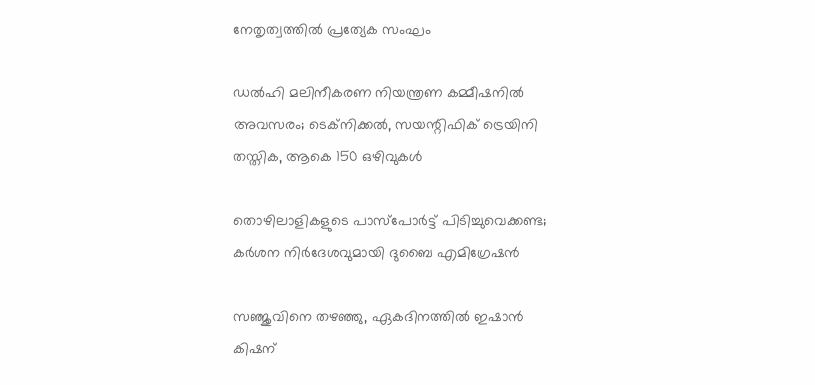നേതൃത്വത്തിൽ പ്രത്യേക സംഘം

ഡൽഹി മലിനീകരണ നിയന്ത്രണ കമ്മീഷനിൽ അവസരം; ടെക്നിക്കൽ, സയന്റിഫിക് ട്രെയിനി തസ്തിക, ആകെ 150 ഒഴിവുകൾ

തൊഴിലാളികളുടെ പാസ്പോര്‍ട്ട് പിടിച്ചുവെക്കണ്ട; കര്‍ശന നിര്‍ദേശവുമായി ദുബൈ എമിഗ്രേഷന്‍

സഞ്ജുവിനെ തഴഞ്ഞു, ഏകദിനത്തിൽ ഇഷാൻ കിഷന്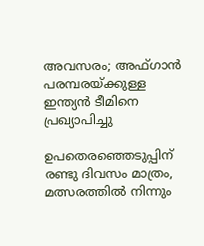അവസരം; അഫ്ഗാന്‍ പരമ്പരയ്ക്കുള്ള ഇന്ത്യന്‍ ടീമിനെ പ്രഖ്യാപിച്ചു

ഉപതെരഞ്ഞെടുപ്പിന് രണ്ടു ദിവസം മാത്രം, മത്സരത്തില്‍ നിന്നും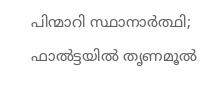പിന്മാറി സ്ഥാനാര്‍ത്ഥി; ഫാല്‍ട്ടയില്‍ തൃണമൂല്‍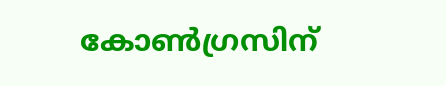കോണ്‍ഗ്രസിന്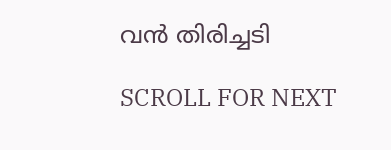വന്‍ തിരിച്ചടി

SCROLL FOR NEXT